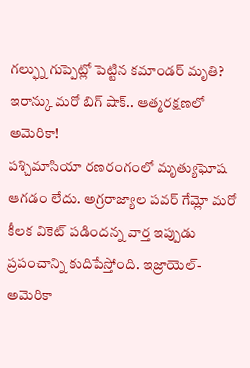గల్ఫ్ను గుప్పెట్లో పెట్టిన కమాండర్ మృతి? ఇరాన్కు మరో బిగ్ షాక్.. ఆత్మరక్షణలో అమెరికా!
పశ్చిమాసియా రణరంగంలో మృత్యుఘోష ఆగడం లేదు. అగ్రరాజ్యాల పవర్ గేమ్లో మరో కీలక వికెట్ పడిందన్న వార్త ఇప్పుడు ప్రపంచాన్ని కుదిపేస్తోంది. ఇజ్రాయెల్-అమెరికా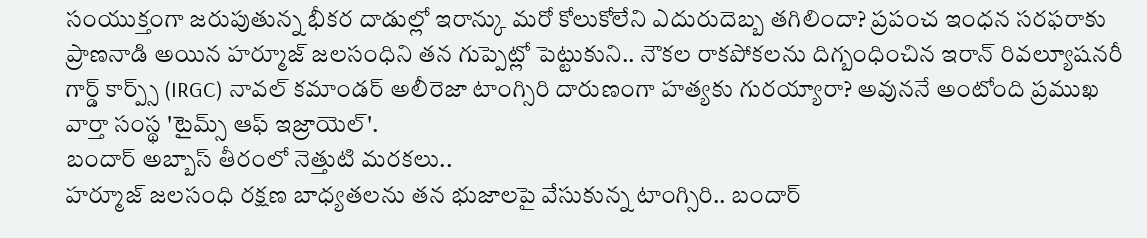సంయుక్తంగా జరుపుతున్న భీకర దాడుల్లో ఇరాన్కు మరో కోలుకోలేని ఎదురుదెబ్బ తగిలిందా? ప్రపంచ ఇంధన సరఫరాకు ప్రాణనాడి అయిన హర్మూజ్ జలసంధిని తన గుప్పెట్లో పెట్టుకుని.. నౌకల రాకపోకలను దిగ్బంధించిన ఇరాన్ రివల్యూషనరీ గార్డ్ కార్ప్స్ (IRGC) నావల్ కమాండర్ అలీరెజా టాంగ్సిరి దారుణంగా హత్యకు గురయ్యారా? అవుననే అంటోంది ప్రముఖ వార్తా సంస్థ 'టైమ్స్ ఆఫ్ ఇజ్రాయెల్'.
బందార్ అబ్బాస్ తీరంలో నెత్తుటి మరకలు..
హర్మూజ్ జలసంధి రక్షణ బాధ్యతలను తన భుజాలపై వేసుకున్న టాంగ్సిరి.. బందార్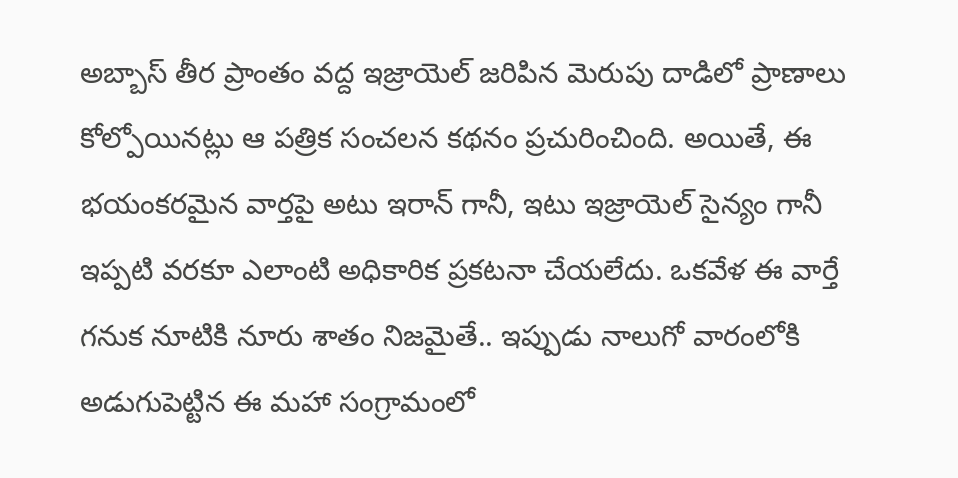అబ్బాస్ తీర ప్రాంతం వద్ద ఇజ్రాయెల్ జరిపిన మెరుపు దాడిలో ప్రాణాలు కోల్పోయినట్లు ఆ పత్రిక సంచలన కథనం ప్రచురించింది. అయితే, ఈ భయంకరమైన వార్తపై అటు ఇరాన్ గానీ, ఇటు ఇజ్రాయెల్ సైన్యం గానీ ఇప్పటి వరకూ ఎలాంటి అధికారిక ప్రకటనా చేయలేదు. ఒకవేళ ఈ వార్తే గనుక నూటికి నూరు శాతం నిజమైతే.. ఇప్పుడు నాలుగో వారంలోకి అడుగుపెట్టిన ఈ మహా సంగ్రామంలో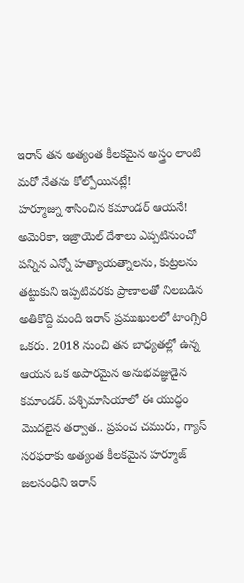ఇరాన్ తన అత్యంత కీలకమైన అస్త్రం లాంటి మరో నేతను కోల్పోయినట్లే!
హర్మూజ్ను శాసించిన కమాండర్ ఆయనే!
అమెరికా, ఇజ్రాయెల్ దేశాలు ఎప్పటినుంచో పన్నిన ఎన్నో హత్యాయత్నాలను, కుట్రలను తట్టుకుని ఇప్పటివరకు ప్రాణాలతో నిలబడిన అతికొద్ది మంది ఇరాన్ ప్రముఖులలో టాంగ్సిరి ఒకరు. 2018 నుంచి తన బాధ్యతల్లో ఉన్న ఆయన ఒక అపారమైన అనుభవజ్ఞుడైన కమాండర్. పశ్చిమాసియాలో ఈ యుద్ధం మొదలైన తర్వాత.. ప్రపంచ చమురు, గ్యాస్ సరఫరాకు అత్యంత కీలకమైన హర్మూజ్ జలసంధిని ఇరాన్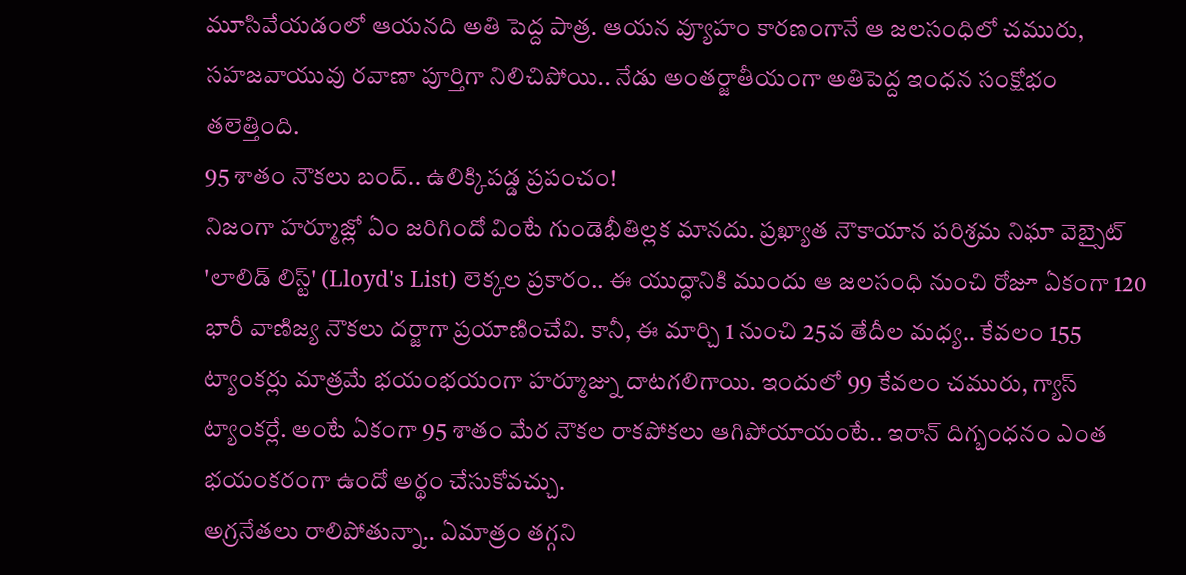మూసివేయడంలో ఆయనది అతి పెద్ద పాత్ర. ఆయన వ్యూహం కారణంగానే ఆ జలసంధిలో చమురు, సహజవాయువు రవాణా పూర్తిగా నిలిచిపోయి.. నేడు అంతర్జాతీయంగా అతిపెద్ద ఇంధన సంక్షోభం తలెత్తింది.
95 శాతం నౌకలు బంద్.. ఉలిక్కిపడ్డ ప్రపంచం!
నిజంగా హర్మూజ్లో ఏం జరిగిందో వింటే గుండెభీతిల్లక మానదు. ప్రఖ్యాత నౌకాయాన పరిశ్రమ నిఘా వెబ్సైట్ 'లాలిడ్ లిస్ట్' (Lloyd's List) లెక్కల ప్రకారం.. ఈ యుద్ధానికి ముందు ఆ జలసంధి నుంచి రోజూ ఏకంగా 120 భారీ వాణిజ్య నౌకలు దర్జాగా ప్రయాణించేవి. కానీ, ఈ మార్చి 1 నుంచి 25వ తేదీల మధ్య.. కేవలం 155 ట్యాంకర్లు మాత్రమే భయంభయంగా హర్మూజ్ను దాటగలిగాయి. ఇందులో 99 కేవలం చమురు, గ్యాస్ ట్యాంకర్లే. అంటే ఏకంగా 95 శాతం మేర నౌకల రాకపోకలు ఆగిపోయాయంటే.. ఇరాన్ దిగ్బంధనం ఎంత భయంకరంగా ఉందో అర్థం చేసుకోవచ్చు.
అగ్రనేతలు రాలిపోతున్నా.. ఏమాత్రం తగ్గని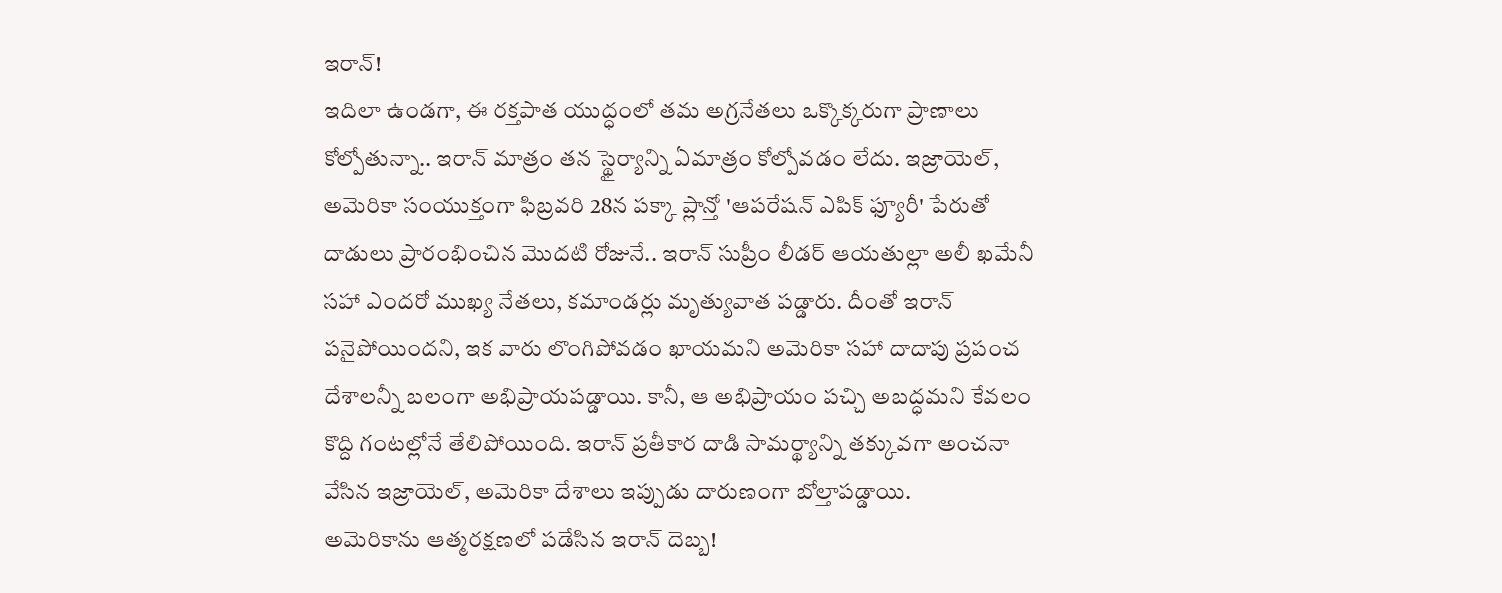ఇరాన్!
ఇదిలా ఉండగా, ఈ రక్తపాత యుద్ధంలో తమ అగ్రనేతలు ఒక్కొక్కరుగా ప్రాణాలు కోల్పోతున్నా.. ఇరాన్ మాత్రం తన స్థైర్యాన్ని ఏమాత్రం కోల్పోవడం లేదు. ఇజ్రాయెల్, అమెరికా సంయుక్తంగా ఫిబ్రవరి 28న పక్కా ప్లాన్తో 'ఆపరేషన్ ఎపిక్ ఫ్యూరీ' పేరుతో దాడులు ప్రారంభించిన మొదటి రోజునే.. ఇరాన్ సుప్రీం లీడర్ ఆయతుల్లా అలీ ఖమేనీ సహా ఎందరో ముఖ్య నేతలు, కమాండర్లు మృత్యువాత పడ్డారు. దీంతో ఇరాన్ పనైపోయిందని, ఇక వారు లొంగిపోవడం ఖాయమని అమెరికా సహా దాదాపు ప్రపంచ దేశాలన్నీ బలంగా అభిప్రాయపడ్డాయి. కానీ, ఆ అభిప్రాయం పచ్చి అబద్ధమని కేవలం కొద్ది గంటల్లోనే తేలిపోయింది. ఇరాన్ ప్రతీకార దాడి సామర్థ్యాన్ని తక్కువగా అంచనా వేసిన ఇజ్రాయెల్, అమెరికా దేశాలు ఇప్పుడు దారుణంగా బోల్తాపడ్డాయి.
అమెరికాను ఆత్మరక్షణలో పడేసిన ఇరాన్ దెబ్బ!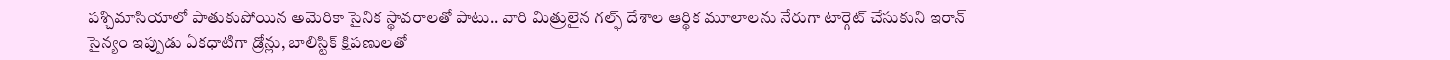పశ్చిమాసియాలో పాతుకుపోయిన అమెరికా సైనిక స్థావరాలతో పాటు.. వారి మిత్రులైన గల్ఫ్ దేశాల ఆర్థిక మూలాలను నేరుగా టార్గెట్ చేసుకుని ఇరాన్ సైన్యం ఇప్పుడు ఏకధాటిగా డ్రోన్లు, బాలిస్టిక్ క్షిపణులతో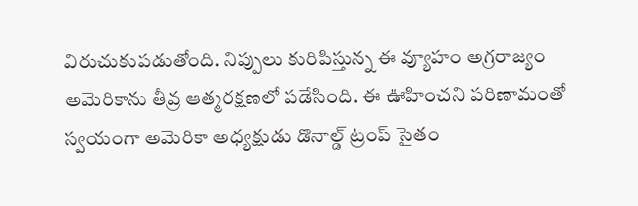విరుచుకుపడుతోంది. నిప్పులు కురిపిస్తున్న ఈ వ్యూహం అగ్రరాజ్యం అమెరికాను తీవ్ర ఆత్మరక్షణలో పడేసింది. ఈ ఊహించని పరిణామంతో స్వయంగా అమెరికా అధ్యక్షుడు డొనాల్డ్ ట్రంప్ సైతం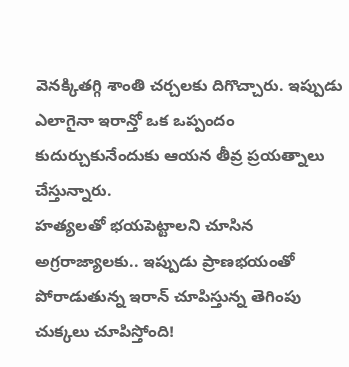వెనక్కితగ్గి శాంతి చర్చలకు దిగొచ్చారు. ఇప్పుడు ఎలాగైనా ఇరాన్తో ఒక ఒప్పందం కుదుర్చుకునేందుకు ఆయన తీవ్ర ప్రయత్నాలు చేస్తున్నారు.
హత్యలతో భయపెట్టాలని చూసిన అగ్రరాజ్యాలకు.. ఇప్పుడు ప్రాణభయంతో పోరాడుతున్న ఇరాన్ చూపిస్తున్న తెగింపు చుక్కలు చూపిస్తోంది!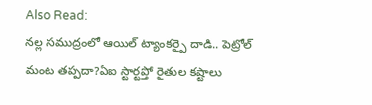Also Read:
నల్ల సముద్రంలో ఆయిల్ ట్యాంకర్పై దాడి.. పెట్రోల్ మంట తప్పదా?ఏఐ స్టార్టప్తో రైతుల కష్టాలు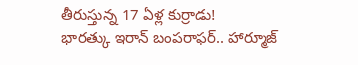తీరుస్తున్న 17 ఏళ్ల కుర్రాడు!
భారత్కు ఇరాన్ బంపరాఫర్.. హార్మూజ్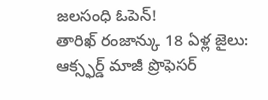జలసంధి ఓపెన్!
తారిఖ్ రంజాన్కు 18 ఏళ్ల జైలు: ఆక్స్ఫర్డ్ మాజీ ప్రొఫెసర్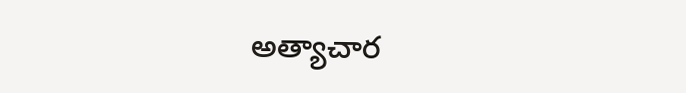అత్యాచార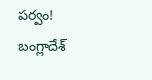పర్వం!
బంగ్లాదేశ్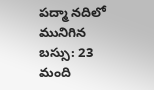పద్మా నదిలో మునిగిన బస్సు: 23 మంది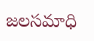జలసమాధి